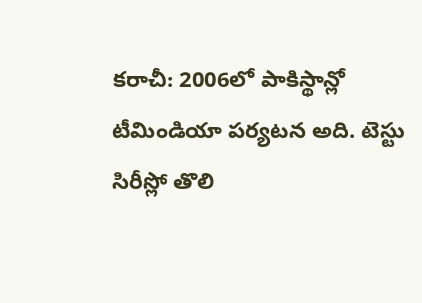కరాచీ: 2006లో పాకిస్థాన్లో టీమిండియా పర్యటన అది. టెస్టు సిరీస్లో తొలి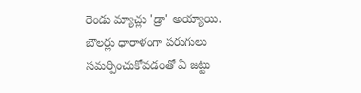రెండు మ్యాచ్లు 'డ్రా' అయ్యాయి. బౌలర్లు ధారాళంగా పరుగులు సమర్పించుకోవడంతో ఏ జట్టు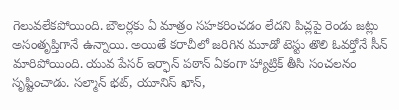గెలువలేకపోయింది. బౌలర్లకు ఏ మాత్రం సహకరించడం లేదని పిచ్లపై రెండు జట్లు అసంతృప్తిగానే ఉన్నాయి. అయితే కరాచీలో జరిగిన మూడో టెస్టు తొలి ఓవర్తోనే సీన్ మారిపోయింది. యువ పేసర్ ఇర్ఫాన్ పఠాన్ ఏకంగా హ్యాట్రిక్ తీసి సంచలనం సృష్టించాడు. సల్మాన్ భట్, యూనిస్ ఖాన్,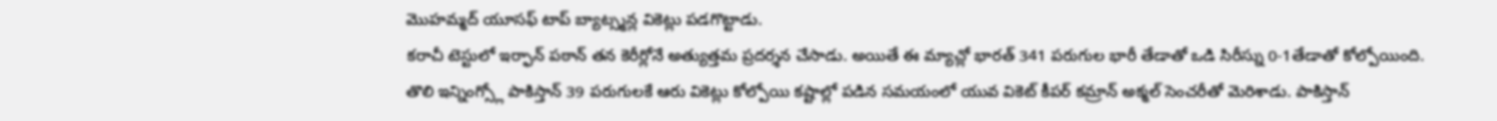మొహమ్మద్ యూసఫ్ టాప్ బ్యాట్స్మన్ల వికెట్లు పడగొట్టాడు.
కరాచీ టెస్టులో ఇర్ఫాన్ పఠాన్ తన కెరీర్లోనే అత్యుత్తమ ప్రదర్శన చేసాడు. అయితే ఈ మ్యాచ్లో భారత్ 341 పరుగుల భారీ తేడాతో ఒడి సిరీస్ను 0-1తేడాతో కోల్పోయింది. తొలి ఇన్నింగ్స్లో పాకిస్తాన్ 39 పరుగులకే ఆరు వికెట్లు కోల్పోయి కష్టాల్లో పడిన సమయంలో యువ వికెట్ కీపర్ కమ్రాన్ అక్మల్ సెంచరీతో మెరిశాడు. పాకిస్తాన్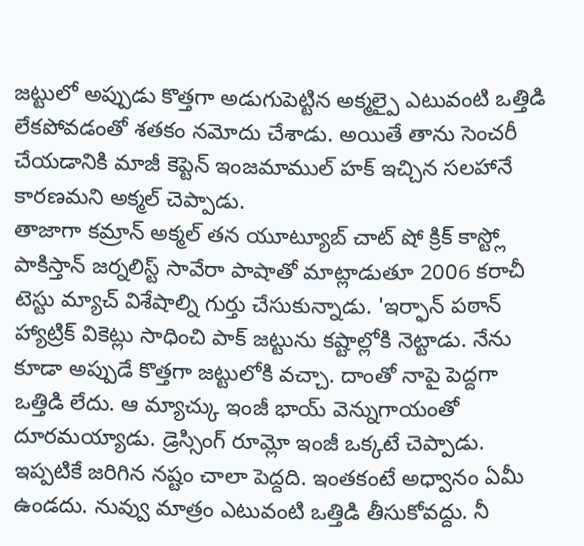జట్టులో అప్పుడు కొత్తగా అడుగుపెట్టిన అక్మల్పై ఎటువంటి ఒత్తిడి లేకపోవడంతో శతకం నమోదు చేశాడు. అయితే తాను సెంచరీ చేయడానికి మాజీ కెప్టెన్ ఇంజమాముల్ హక్ ఇచ్చిన సలహానే కారణమని అక్మల్ చెప్పాడు.
తాజాగా కమ్రాన్ అక్మల్ తన యూట్యూబ్ చాట్ షో క్రిక్ కాస్ట్లో పాకిస్తాన్ జర్నలిస్ట్ సావేరా పాషాతో మాట్లాడుతూ 2006 కరాచీ టెస్టు మ్యాచ్ విశేషాల్ని గుర్తు చేసుకున్నాడు. 'ఇర్ఫాన్ పఠాన్ హ్యాట్రిక్ వికెట్లు సాధించి పాక్ జట్టును కష్టాల్లోకి నెట్టాడు. నేను కూడా అప్పుడే కొత్తగా జట్టులోకి వచ్చా. దాంతో నాపై పెద్దగా ఒత్తిడి లేదు. ఆ మ్యాచ్కు ఇంజీ భాయ్ వెన్నుగాయంతో దూరమయ్యాడు. డ్రెస్సింగ్ రూమ్లో ఇంజీ ఒక్కటే చెప్పాడు. ఇప్పటికే జరిగిన నష్టం చాలా పెద్దది. ఇంతకంటే అధ్వానం ఏమీ ఉండదు. నువ్వు మాత్రం ఎటువంటి ఒత్తిడి తీసుకోవద్దు. నీ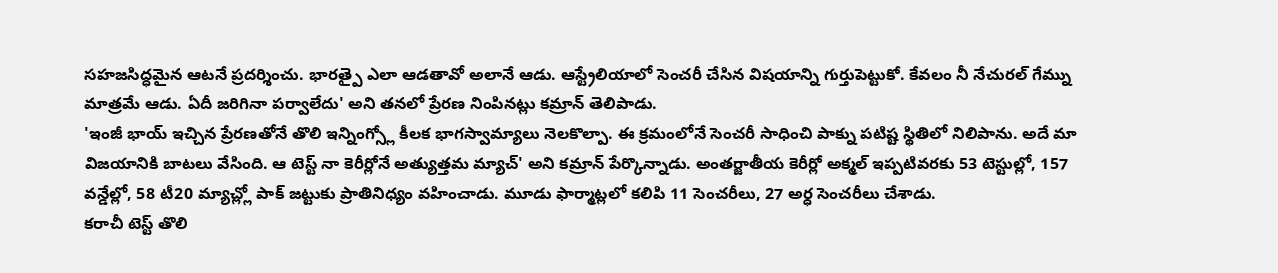సహజసిద్ధమైన ఆటనే ప్రదర్శించు. భారత్పై ఎలా ఆడతావో అలానే ఆడు. ఆస్ట్రేలియాలో సెంచరీ చేసిన విషయాన్ని గుర్తుపెట్టుకో. కేవలం నీ నేచురల్ గేమ్ను మాత్రమే ఆడు. ఏదీ జరిగినా పర్వాలేదు' అని తనలో ప్రేరణ నింపినట్లు కమ్రాన్ తెలిపాడు.
'ఇంజీ భాయ్ ఇచ్చిన ప్రేరణతోనే తొలి ఇన్నింగ్స్లో కీలక భాగస్వామ్యాలు నెలకొల్పా. ఈ క్రమంలోనే సెంచరీ సాధించి పాక్ను పటిష్ట స్థితిలో నిలిపాను. అదే మా విజయానికి బాటలు వేసింది. ఆ టెస్ట్ నా కెరీర్లోనే అత్యుత్తమ మ్యాచ్' అని కమ్రాన్ పేర్కొన్నాడు. అంతర్జాతీయ కెరీర్లో అక్మల్ ఇప్పటివరకు 53 టెస్టుల్లో, 157 వన్డేల్లో, 58 టీ20 మ్యాచ్ల్లో పాక్ జట్టుకు ప్రాతినిధ్యం వహించాడు. మూడు ఫార్మాట్లలో కలిపి 11 సెంచరీలు, 27 అర్ధ సెంచరీలు చేశాడు.
కరాచీ టెస్ట్ తొలి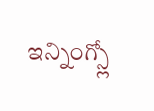ఇన్నింగ్స్లో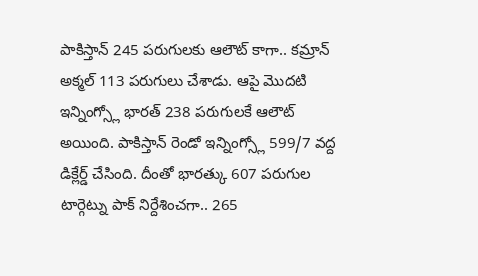పాకిస్తాన్ 245 పరుగులకు ఆలౌట్ కాగా.. కమ్రాన్ అక్మల్ 113 పరుగులు చేశాడు. ఆపై మొదటి ఇన్నింగ్స్లో భారత్ 238 పరుగులకే ఆలౌట్ అయింది. పాకిస్తాన్ రెండో ఇన్నింగ్స్లో 599/7 వద్ద డిక్లేర్డ్ చేసింది. దీంతో భారత్కు 607 పరుగుల టార్గెట్ను పాక్ నిర్దేశించగా.. 265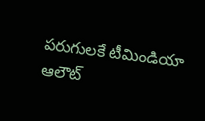పరుగులకే టీమిండియా ఆలౌట్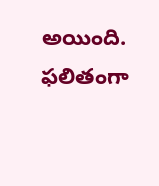అయింది. ఫలితంగా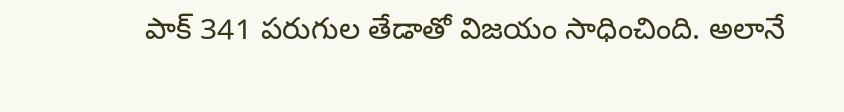పాక్ 341 పరుగుల తేడాతో విజయం సాధించింది. అలానే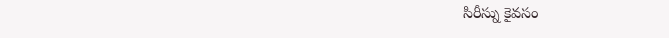సిరీస్ను కైవసం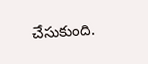చేసుకుంది.